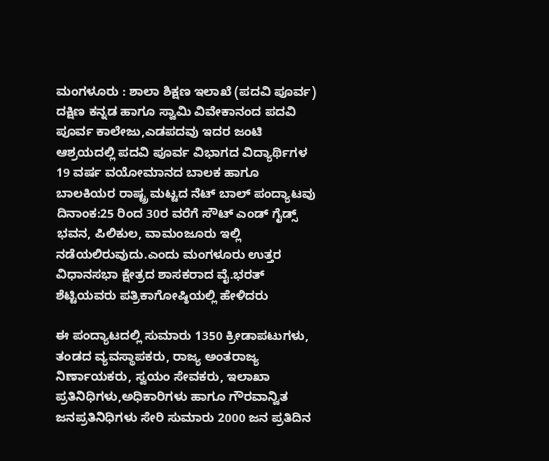ಮಂಗಳೂರು : ಶಾಲಾ ಶಿಕ್ಷಣ ಇಲಾಖೆ (ಪದವಿ ಪೂರ್ವ) ದಕ್ಷಿಣ ಕನ್ನಡ ಹಾಗೂ ಸ್ವಾಮಿ ವಿವೇಕಾನಂದ ಪದವಿ ಪೂರ್ವ ಕಾಲೇಜು,ಎಡಪದವು ಇದರ ಜಂಟಿ ಆಶ್ರಯದಲ್ಲಿ ಪದವಿ ಪೂರ್ವ ವಿಭಾಗದ ವಿದ್ಯಾರ್ಥಿಗಳ 19 ವರ್ಷ ವಯೋಮಾನದ ಬಾಲಕ ಹಾಗೂ ಬಾಲಕಿಯರ ರಾಷ್ಟ್ರ ಮಟ್ಟದ ನೆಟ್ ಬಾಲ್ ಪಂದ್ಯಾಟವು ದಿನಾಂಕ:25 ರಿಂದ 30ರ ವರೆಗೆ ಸೌಟ್ ಎಂಡ್ ಗೈಡ್ಸ್ ಭವನ, ಪಿಲಿಕುಲ, ವಾಮಂಜೂರು ಇಲ್ಲಿ ನಡೆಯಲಿರುವುದು.ಎಂದು ಮಂಗಳೂರು ಉತ್ತರ ವಿಧಾನಸಭಾ ಕ್ಷೇತ್ರದ ಶಾಸಕರಾದ ವೈ.ಭರತ್ ಶೆಟ್ಟಿಯವರು ಪತ್ರಿಕಾಗೋಷ್ಠಿಯಲ್ಲಿ ಹೇಳಿದರು

ಈ ಪಂದ್ಯಾಟದಲ್ಲಿ ಸುಮಾರು 1350 ಕ್ರೀಡಾಪಟುಗಳು, ತಂಡದ ವ್ಯವಸ್ಥಾಪಕರು, ರಾಜ್ಯ ಅಂತರಾಜ್ಯ ನಿರ್ಣಾಯಕರು, ಸ್ವಯಂ ಸೇವಕರು, ಇಲಾಖಾ ಪ್ರತಿನಿಧಿಗಳು,ಅಧಿಕಾರಿಗಳು ಹಾಗೂ ಗೌರವಾನ್ವಿತ ಜನಪ್ರತಿನಿಧಿಗಳು ಸೇರಿ ಸುಮಾರು 2000 ಜನ ಪ್ರತಿದಿನ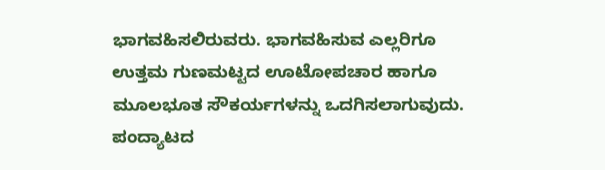ಭಾಗವಹಿಸಲಿರುವರು. ಭಾಗವಹಿಸುವ ಎಲ್ಲರಿಗೂ ಉತ್ತಮ ಗುಣಮಟ್ಟದ ಊಟೋಪಚಾರ ಹಾಗೂ ಮೂಲಭೂತ ಸೌಕರ್ಯಗಳನ್ನು ಒದಗಿಸಲಾಗುವುದು. ಪಂದ್ಯಾಟದ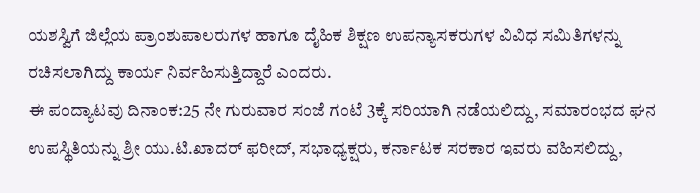ಯಶಸ್ವಿಗೆ ಜಿಲ್ಲೆಯ ಪ್ರಾಂಶುಪಾಲರುಗಳ ಹಾಗೂ ದೈಹಿಕ ಶಿಕ್ಷಣ ಉಪನ್ಯಾಸಕರುಗಳ ವಿವಿಧ ಸಮಿತಿಗಳನ್ನು ರಚಿಸಲಾಗಿದ್ದು ಕಾರ್ಯ ನಿರ್ವಹಿಸುತ್ತಿದ್ದಾರೆ ಎಂದರು.
ಈ ಪಂದ್ಯಾಟವು ದಿನಾಂಕ:25 ನೇ ಗುರುವಾರ ಸಂಜೆ ಗಂಟೆ 3ಕ್ಕೆ ಸರಿಯಾಗಿ ನಡೆಯಲಿದ್ದು, ಸಮಾರಂಭದ ಘನ ಉಪಸ್ಥಿತಿಯನ್ನು ಶ್ರೀ ಯು.ಟಿ.ಖಾದರ್ ಫರೀದ್, ಸಭಾಧ್ಯಕ್ಷರು, ಕರ್ನಾಟಕ ಸರಕಾರ ಇವರು ವಹಿಸಲಿದ್ದು,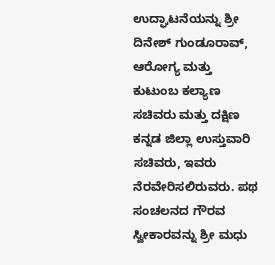ಉದ್ಘಾಟನೆಯನ್ನು ಶ್ರೀ ದಿನೇಶ್ ಗುಂಡೂರಾವ್, ಆರೋಗ್ಯ ಮತ್ತು ಕುಟುಂಬ ಕಲ್ಯಾಣ ಸಚಿವರು ಮತ್ತು ದಕ್ಷಿಣ ಕನ್ನಡ ಜಿಲ್ಲಾ ಉಸ್ತುವಾರಿ ಸಚಿವರು, ಇವರು ನೆರವೇರಿಸಲಿರುವರು. ಪಥ ಸಂಚಲನದ ಗೌರವ ಸ್ವೀಕಾರವನ್ನು ಶ್ರೀ ಮಧು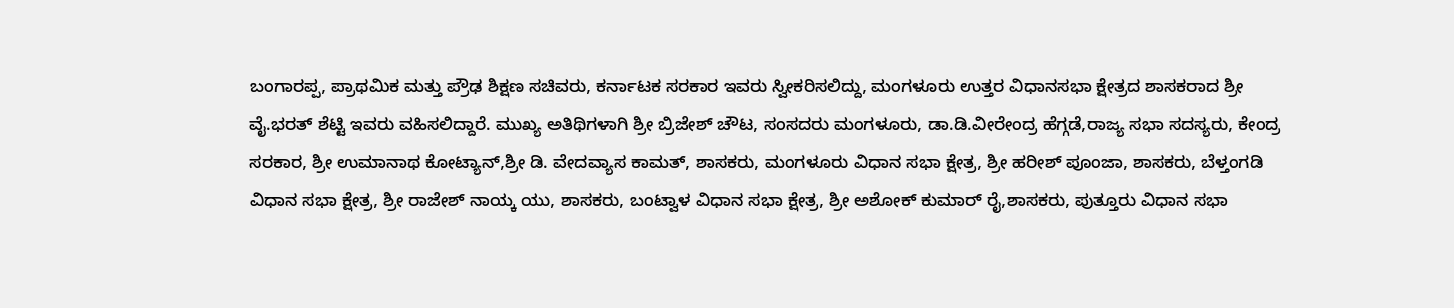ಬಂಗಾರಪ್ಪ, ಪ್ರಾಥಮಿಕ ಮತ್ತು ಪ್ರೌಢ ಶಿಕ್ಷಣ ಸಚಿವರು, ಕರ್ನಾಟಕ ಸರಕಾರ ಇವರು ಸ್ವೀಕರಿಸಲಿದ್ದು, ಮಂಗಳೂರು ಉತ್ತರ ವಿಧಾನಸಭಾ ಕ್ಷೇತ್ರದ ಶಾಸಕರಾದ ಶ್ರೀ ವೈ.ಭರತ್ ಶೆಟ್ಟಿ ಇವರು ವಹಿಸಲಿದ್ದಾರೆ. ಮುಖ್ಯ ಅತಿಥಿಗಳಾಗಿ ಶ್ರೀ ಬ್ರಿಜೇಶ್ ಚೌಟ, ಸಂಸದರು ಮಂಗಳೂರು, ಡಾ.ಡಿ.ವೀರೇಂದ್ರ ಹೆಗ್ಗಡೆ,ರಾಜ್ಯ ಸಭಾ ಸದಸ್ಯರು, ಕೇಂದ್ರ ಸರಕಾರ, ಶ್ರೀ ಉಮಾನಾಥ ಕೋಟ್ಯಾನ್,ಶ್ರೀ ಡಿ. ವೇದವ್ಯಾಸ ಕಾಮತ್, ಶಾಸಕರು, ಮಂಗಳೂರು ವಿಧಾನ ಸಭಾ ಕ್ಷೇತ್ರ, ಶ್ರೀ ಹರೀಶ್ ಪೂಂಜಾ, ಶಾಸಕರು, ಬೆಳ್ತಂಗಡಿ ವಿಧಾನ ಸಭಾ ಕ್ಷೇತ್ರ, ಶ್ರೀ ರಾಜೇಶ್ ನಾಯ್ಕ ಯು, ಶಾಸಕರು, ಬಂಟ್ವಾಳ ವಿಧಾನ ಸಭಾ ಕ್ಷೇತ್ರ, ಶ್ರೀ ಅಶೋಕ್ ಕುಮಾರ್ ರೈ,ಶಾಸಕರು, ಪುತ್ತೂರು ವಿಧಾನ ಸಭಾ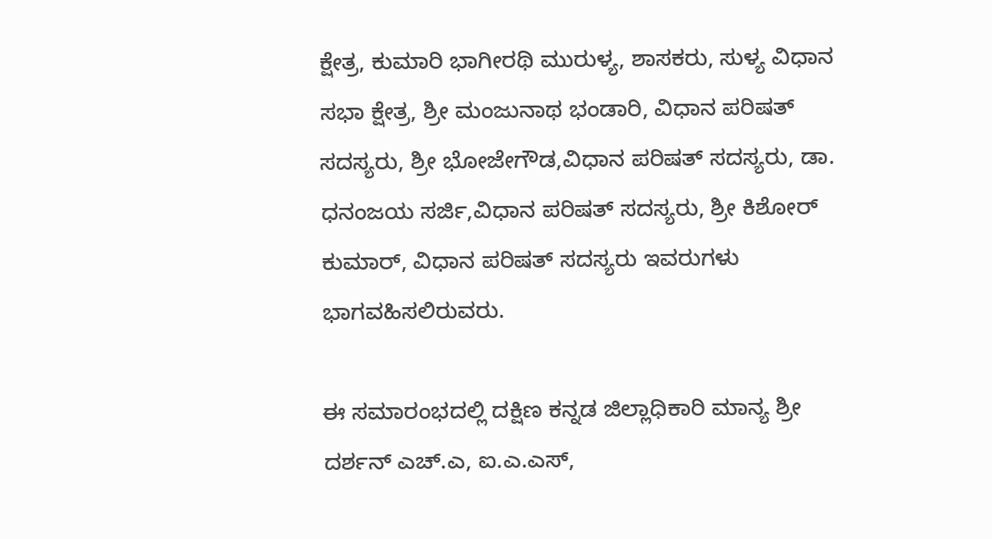ಕ್ಷೇತ್ರ, ಕುಮಾರಿ ಭಾಗೀರಥಿ ಮುರುಳ್ಯ, ಶಾಸಕರು, ಸುಳ್ಯ ವಿಧಾನ ಸಭಾ ಕ್ಷೇತ್ರ, ಶ್ರೀ ಮಂಜುನಾಥ ಭಂಡಾರಿ, ವಿಧಾನ ಪರಿಷತ್ ಸದಸ್ಯರು, ಶ್ರೀ ಭೋಜೇಗೌಡ,ವಿಧಾನ ಪರಿಷತ್ ಸದಸ್ಯರು, ಡಾ. ಧನಂಜಯ ಸರ್ಜಿ,ವಿಧಾನ ಪರಿಷತ್ ಸದಸ್ಯರು, ಶ್ರೀ ಕಿಶೋರ್ ಕುಮಾರ್, ವಿಧಾನ ಪರಿಷತ್ ಸದಸ್ಯರು ಇವರುಗಳು ಭಾಗವಹಿಸಲಿರುವರು.

ಈ ಸಮಾರಂಭದಲ್ಲಿ ದಕ್ಷಿಣ ಕನ್ನಡ ಜಿಲ್ಲಾಧಿಕಾರಿ ಮಾನ್ಯ ಶ್ರೀ ದರ್ಶನ್ ಎಚ್.ಎ, ಐ.ಎ.ಎಸ್,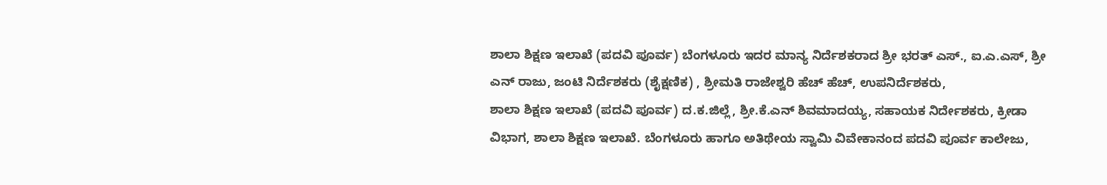ಶಾಲಾ ಶಿಕ್ಷಣ ಇಲಾಖೆ (ಪದವಿ ಪೂರ್ವ) ಬೆಂಗಳೂರು ಇದರ ಮಾನ್ಯ ನಿರ್ದೆಶಕರಾದ ಶ್ರೀ ಭರತ್ ಎಸ್., ಐ.ಎ.ಎಸ್, ಶ್ರೀ ಎನ್ ರಾಜು, ಜಂಟಿ ನಿರ್ದೆಶಕರು (ಶೈಕ್ಷಣಿಕ) , ಶ್ರೀಮತಿ ರಾಜೇಶ್ವರಿ ಹೆಚ್ ಹೆಚ್, ಉಪನಿರ್ದೆಶಕರು,
ಶಾಲಾ ಶಿಕ್ಷಣ ಇಲಾಖೆ (ಪದವಿ ಪೂರ್ವ) ದ.ಕ.ಜಿಲ್ಲೆ, ಶ್ರೀ.ಕೆ.ಎನ್ ಶಿವಮಾದಯ್ಯ, ಸಹಾಯಕ ನಿರ್ದೇಶಕರು, ಕ್ರೀಡಾ ವಿಭಾಗ, ಶಾಲಾ ಶಿಕ್ಷಣ ಇಲಾಖೆ. ಬೆಂಗಳೂರು ಹಾಗೂ ಅತಿಥೇಯ ಸ್ವಾಮಿ ವಿವೇಕಾನಂದ ಪದವಿ ಪೂರ್ವ ಕಾಲೇಜು,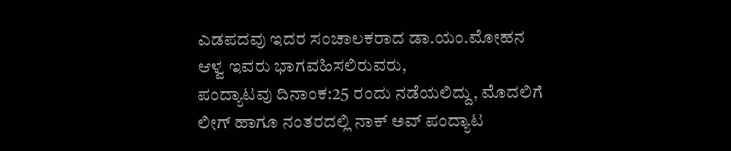ಎಡಪದವು ಇದರ ಸಂಚಾಲಕರಾದ ಡಾ.ಯಂ.ಮೋಹನ ಆಳ್ವ ಇವರು ಭಾಗವಹಿಸಲಿರುವರು,
ಪಂದ್ಯಾಟವು ದಿನಾಂಕ:25 ರಂದು ನಡೆಯಲಿದ್ದು, ಮೊದಲಿಗೆ ಲೀಗ್ ಹಾಗೂ ನಂತರದಲ್ಲಿ ನಾಕ್ ಅವ್ ಪಂದ್ಯಾಟ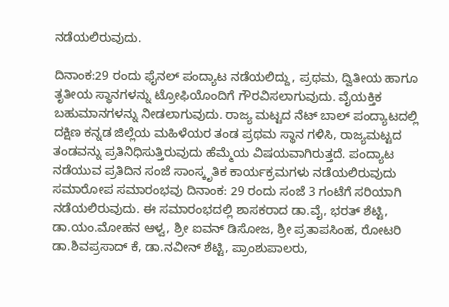ನಡೆಯಲಿರುವುದು.

ದಿನಾಂಕ:29 ರಂದು ಫೈನಲ್ ಪಂದ್ಯಾಟ ನಡೆಯಲಿದ್ದು, ಪ್ರಥಮ, ದ್ವಿತೀಯ ಹಾಗೂ ತೃತೀಯ ಸ್ಥಾನಗಳನ್ನು ಟ್ರೋಫಿಯೊಂದಿಗೆ ಗೌರವಿಸಲಾಗುವುದು. ವೈಯಕ್ತಿಕ ಬಹುಮಾನಗಳನ್ನು ನೀಡಲಾಗುವುದು. ರಾಜ್ಯ ಮಟ್ಟದ ನೆಟ್ ಬಾಲ್ ಪಂದ್ಯಾಟದಲ್ಲಿ ದಕ್ಷಿಣ ಕನ್ನಡ ಜಿಲ್ಲೆಯ ಮಹಿಳೆಯರ ತಂಡ ಪ್ರಥಮ ಸ್ಥಾನ ಗಳಿಸಿ, ರಾಜ್ಯಮಟ್ಟದ ತಂಡವನ್ನು ಪ್ರತಿನಿಧಿಸುತ್ತಿರುವುದು ಹೆಮ್ಮೆಯ ವಿಷಯವಾಗಿರುತ್ತದೆ. ಪಂದ್ಯಾಟ ನಡೆಯುವ ಪ್ರತಿದಿನ ಸಂಜೆ ಸಾಂಸ್ಕೃತಿಕ ಕಾರ್ಯಕ್ರಮಗಳು ನಡೆಯಲಿರುವುದು
ಸಮಾರೋಪ ಸಮಾರಂಭವು ದಿನಾಂಕ: 29 ರಂದು ಸಂಜೆ 3 ಗಂಟೆಗೆ ಸರಿಯಾಗಿ ನಡೆಯಲಿರುವುದು. ಈ ಸಮಾರಂಭದಲ್ಲಿ ಶಾಸಕರಾದ ಡಾ.ವೈ, ಭರತ್ ಶೆಟ್ಟಿ, ಡಾ.ಯಂ.ಮೋಹನ ಆಳ್ವ, ಶ್ರೀ ಐವನ್ ಡಿಸೋಜ, ಶ್ರೀ ಪ್ರತಾಪಸಿಂಹ, ರೋಟರಿ ಡಾ.ಶಿವಪ್ರಸಾದ್ ಕೆ, ಡಾ.ನವೀನ್ ಶೆಟ್ಟಿ, ಪ್ರಾಂಶುಪಾಲರು,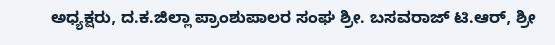ಅಧ್ಯಕ್ಷರು, ದ.ಕ.ಜಿಲ್ಲಾ ಪ್ರಾಂಶುಪಾಲರ ಸಂಘ ಶ್ರೀ. ಬಸವರಾಜ್ ಟಿ.ಆರ್, ಶ್ರೀ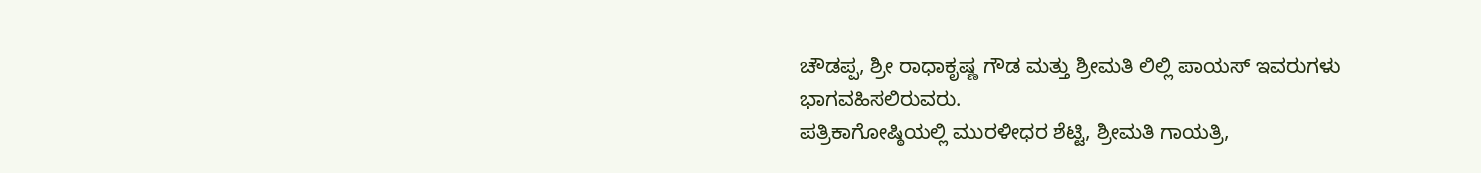ಚೌಡಪ್ಪ, ಶ್ರೀ ರಾಧಾಕೃಷ್ಣ ಗೌಡ ಮತ್ತು ಶ್ರೀಮತಿ ಲಿಲ್ಲಿ ಪಾಯಸ್ ಇವರುಗಳು
ಭಾಗವಹಿಸಲಿರುವರು.
ಪತ್ರಿಕಾಗೋಷ್ಠಿಯಲ್ಲಿ ಮುರಳೀಧರ ಶೆಟ್ಟಿ, ಶ್ರೀಮತಿ ಗಾಯತ್ರಿ,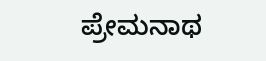ಪ್ರೇಮನಾಥ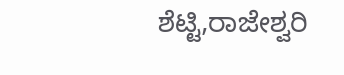ಶೆಟ್ಟಿ,ರಾಜೇಶ್ವರಿ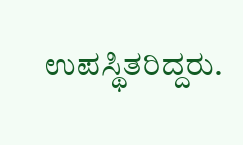ಉಪಸ್ಥಿತರಿದ್ದರು.